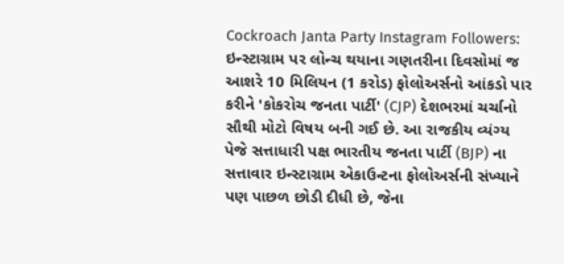Cockroach Janta Party Instagram Followers: ઇન્સ્ટાગ્રામ પર લોન્ચ થયાના ગણતરીના દિવસોમાં જ આશરે 10 મિલિયન (1 કરોડ) ફોલોઅર્સનો આંકડો પાર કરીને 'કોકરોચ જનતા પાર્ટી' (CJP) દેશભરમાં ચર્ચાનો સૌથી મોટો વિષય બની ગઈ છે. આ રાજકીય વ્યંગ્ય પેજે સત્તાધારી પક્ષ ભારતીય જનતા પાર્ટી (BJP) ના સત્તાવાર ઇન્સ્ટાગ્રામ એકાઉન્ટના ફોલોઅર્સની સંખ્યાને પણ પાછળ છોડી દીધી છે, જેના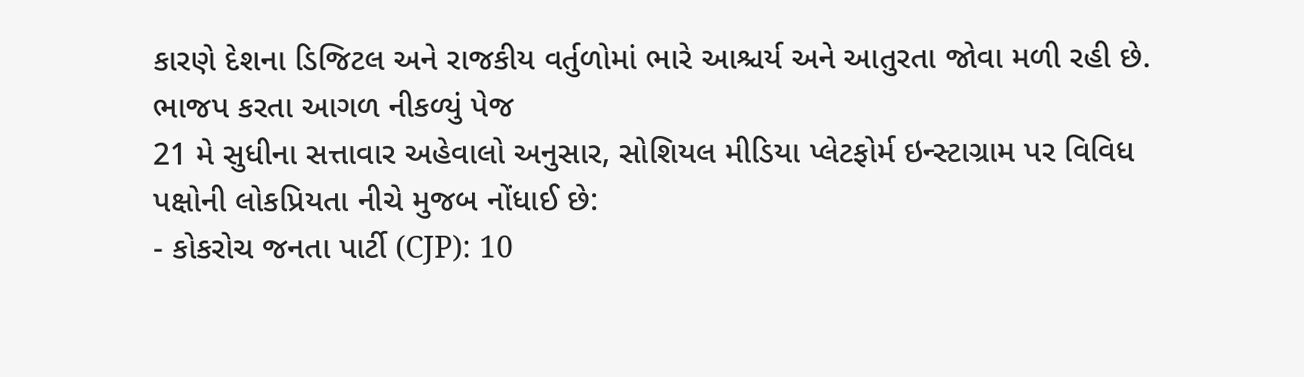કારણે દેશના ડિજિટલ અને રાજકીય વર્તુળોમાં ભારે આશ્ચર્ય અને આતુરતા જોવા મળી રહી છે.
ભાજપ કરતા આગળ નીકળ્યું પેજ
21 મે સુધીના સત્તાવાર અહેવાલો અનુસાર, સોશિયલ મીડિયા પ્લેટફોર્મ ઇન્સ્ટાગ્રામ પર વિવિધ પક્ષોની લોકપ્રિયતા નીચે મુજબ નોંધાઈ છે:
- કોકરોચ જનતા પાર્ટી (CJP): 10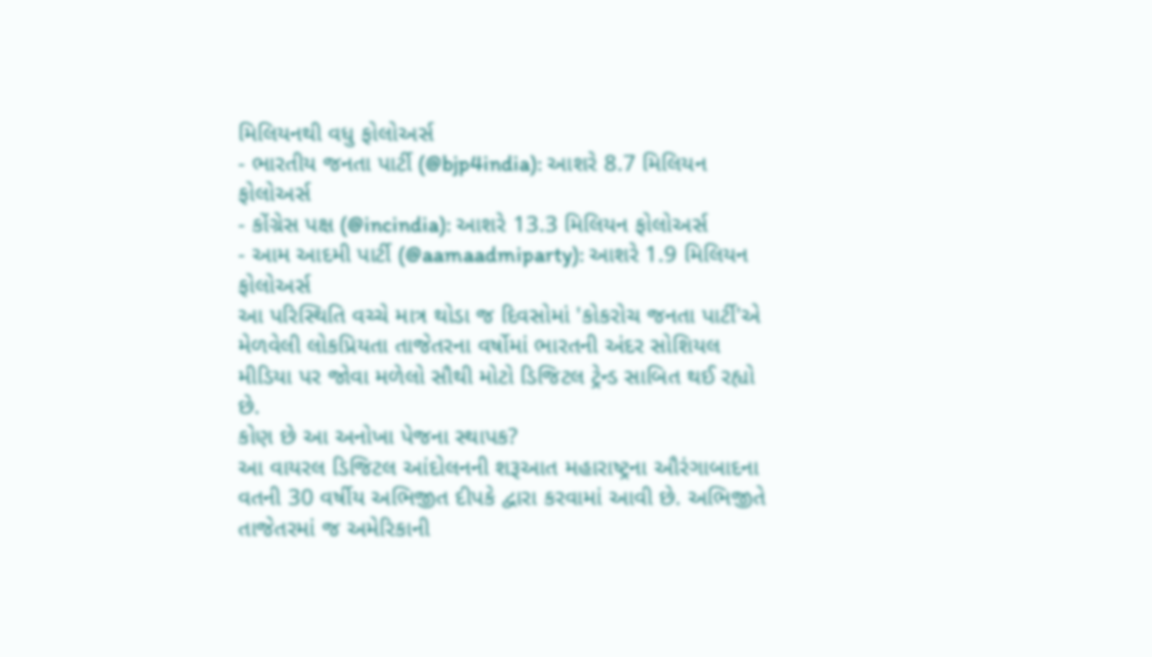મિલિયનથી વધુ ફોલોઅર્સ
- ભારતીય જનતા પાર્ટી (@bjp4india): આશરે 8.7 મિલિયન ફોલોઅર્સ
- કોંગ્રેસ પક્ષ (@incindia): આશરે 13.3 મિલિયન ફોલોઅર્સ
- આમ આદમી પાર્ટી (@aamaadmiparty): આશરે 1.9 મિલિયન ફોલોઅર્સ
આ પરિસ્થિતિ વચ્ચે માત્ર થોડા જ દિવસોમાં 'કોકરોચ જનતા પાર્ટી'એ મેળવેલી લોકપ્રિયતા તાજેતરના વર્ષોમાં ભારતની અંદર સોશિયલ મીડિયા પર જોવા મળેલો સૌથી મોટો ડિજિટલ ટ્રેન્ડ સાબિત થઈ રહ્યો છે.
કોણ છે આ અનોખા પેજના સ્થાપક?
આ વાયરલ ડિજિટલ આંદોલનની શરૂઆત મહારાષ્ટ્રના ઔરંગાબાદના વતની 30 વર્ષીય અભિજીત દીપકે દ્વારા કરવામાં આવી છે. અભિજીતે તાજેતરમાં જ અમેરિકાની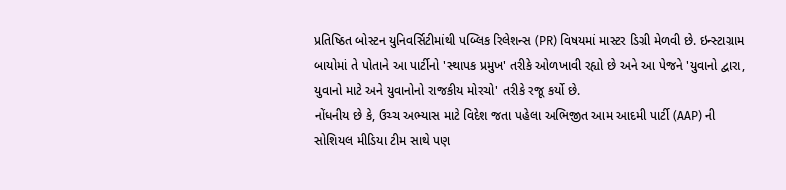પ્રતિષ્ઠિત બોસ્ટન યુનિવર્સિટીમાંથી પબ્લિક રિલેશન્સ (PR) વિષયમાં માસ્ટર ડિગ્રી મેળવી છે. ઇન્સ્ટાગ્રામ બાયોમાં તે પોતાને આ પાર્ટીનો 'સ્થાપક પ્રમુખ' તરીકે ઓળખાવી રહ્યો છે અને આ પેજને 'યુવાનો દ્વારા, યુવાનો માટે અને યુવાનોનો રાજકીય મોરચો' તરીકે રજૂ કર્યો છે.
નોંધનીય છે કે, ઉચ્ચ અભ્યાસ માટે વિદેશ જતા પહેલા અભિજીત આમ આદમી પાર્ટી (AAP) ની સોશિયલ મીડિયા ટીમ સાથે પણ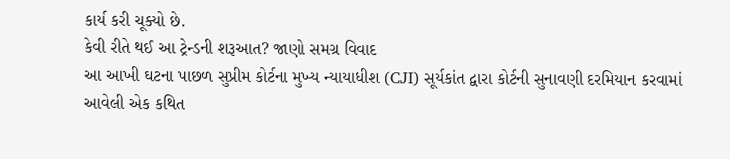કાર્ય કરી ચૂક્યો છે.
કેવી રીતે થઈ આ ટ્રેન્ડની શરૂઆત? જાણો સમગ્ર વિવાદ
આ આખી ઘટના પાછળ સુપ્રીમ કોર્ટના મુખ્ય ન્યાયાધીશ (CJI) સૂર્યકાંત દ્વારા કોર્ટની સુનાવણી દરમિયાન કરવામાં આવેલી એક કથિત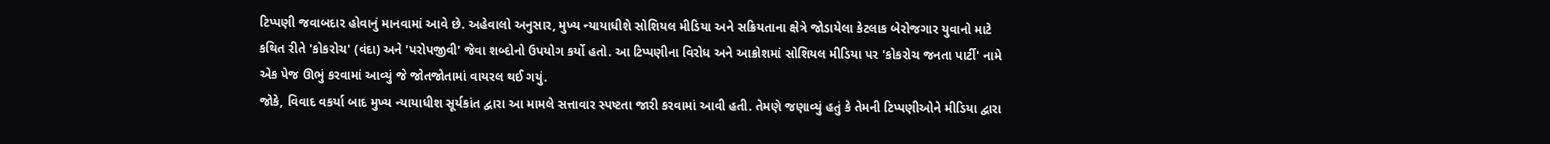ટિપ્પણી જવાબદાર હોવાનું માનવામાં આવે છે. અહેવાલો અનુસાર, મુખ્ય ન્યાયાધીશે સોશિયલ મીડિયા અને સક્રિયતાના ક્ષેત્રે જોડાયેલા કેટલાક બેરોજગાર યુવાનો માટે કથિત રીતે 'કોકરોચ' (વંદા) અને 'પરોપજીવી' જેવા શબ્દોનો ઉપયોગ કર્યો હતો. આ ટિપ્પણીના વિરોધ અને આક્રોશમાં સોશિયલ મીડિયા પર 'કોકરોચ જનતા પાર્ટી' નામે એક પેજ ઊભું કરવામાં આવ્યું જે જોતજોતામાં વાયરલ થઈ ગયું.
જોકે, વિવાદ વકર્યા બાદ મુખ્ય ન્યાયાધીશ સૂર્યકાંત દ્વારા આ મામલે સત્તાવાર સ્પષ્ટતા જારી કરવામાં આવી હતી. તેમણે જણાવ્યું હતું કે તેમની ટિપ્પણીઓને મીડિયા દ્વારા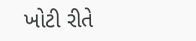ખોટી રીતે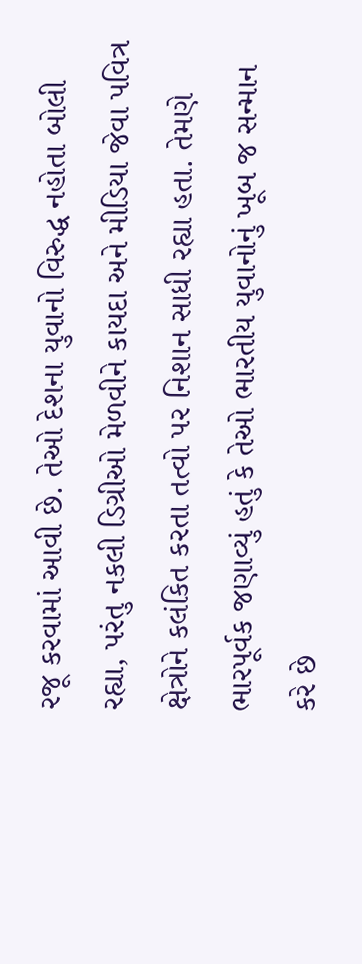રજૂ કરવામાં આવી છે. તેઓ દેશના યુવાનો વિરુદ્ધ નહોતા બોલી રહ્યા, પરંતુ નકલી ડિગ્રીઓ મેળવીને કાયદા અને મીડિયા જેવા પવિત્ર ક્ષેત્રોને કલંકિત કરતા તત્વો પર નિશાન સાધી રહ્યા હતા. તેમણે ભારપૂર્વક જણાવ્યું હતું કે તેઓ ભારતીય યુવાનોનું ખૂબ જ સન્માન કરે છે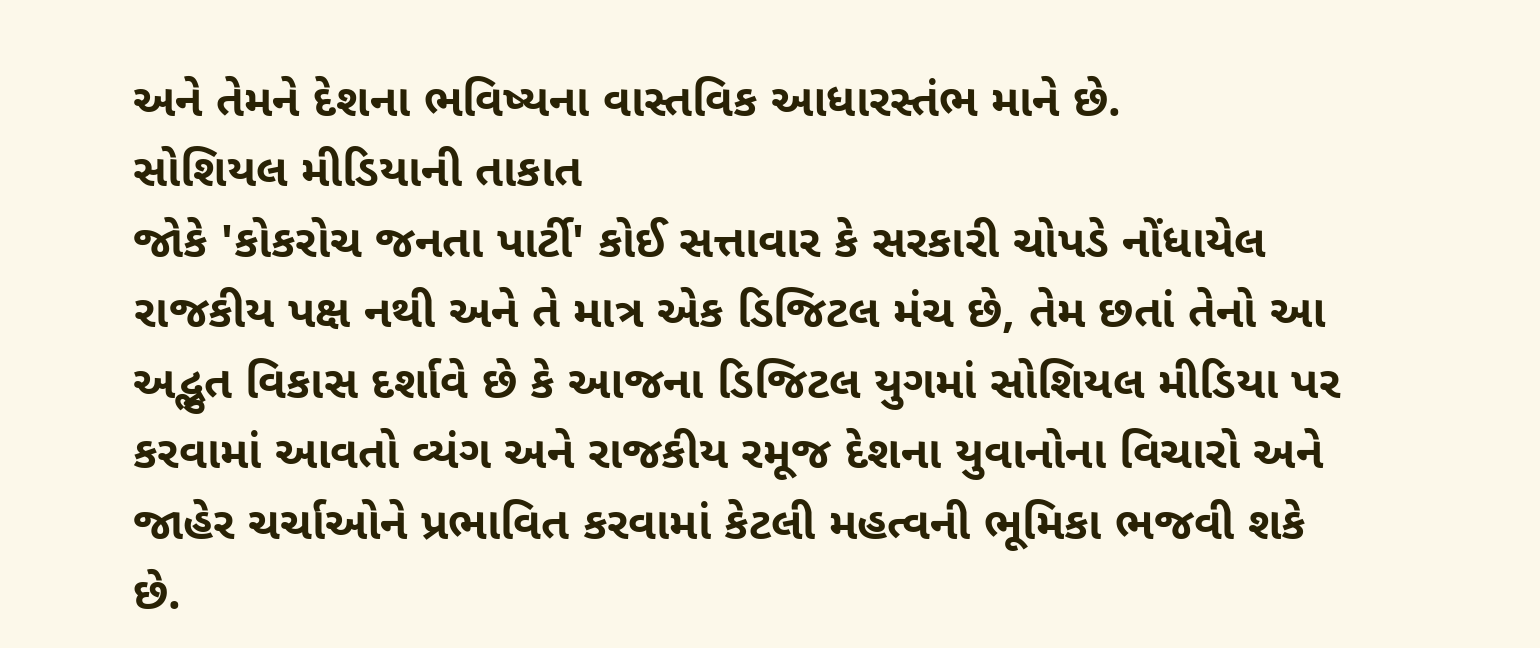અને તેમને દેશના ભવિષ્યના વાસ્તવિક આધારસ્તંભ માને છે.
સોશિયલ મીડિયાની તાકાત
જોકે 'કોકરોચ જનતા પાર્ટી' કોઈ સત્તાવાર કે સરકારી ચોપડે નોંધાયેલ રાજકીય પક્ષ નથી અને તે માત્ર એક ડિજિટલ મંચ છે, તેમ છતાં તેનો આ અદ્ભુત વિકાસ દર્શાવે છે કે આજના ડિજિટલ યુગમાં સોશિયલ મીડિયા પર કરવામાં આવતો વ્યંગ અને રાજકીય રમૂજ દેશના યુવાનોના વિચારો અને જાહેર ચર્ચાઓને પ્રભાવિત કરવામાં કેટલી મહત્વની ભૂમિકા ભજવી શકે છે.